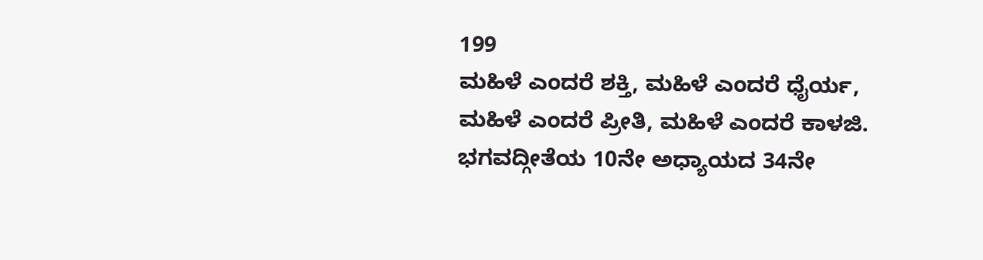199
ಮಹಿಳೆ ಎಂದರೆ ಶಕ್ತಿ, ಮಹಿಳೆ ಎಂದರೆ ಧೈರ್ಯ, ಮಹಿಳೆ ಎಂದರೆ ಪ್ರೀತಿ, ಮಹಿಳೆ ಎಂದರೆ ಕಾಳಜಿ.
ಭಗವದ್ಗೀತೆಯ 10ನೇ ಅಧ್ಯಾಯದ 34ನೇ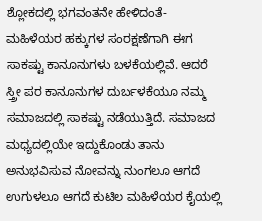ಶ್ಲೋಕದಲ್ಲಿ ಭಗವಂತನೇ ಹೇಳಿದಂತೆ-
ಮಹಿಳೆಯರ ಹಕ್ಕುಗಳ ಸಂರಕ್ಷಣೆಗಾಗಿ ಈಗ ಸಾಕಷ್ಟು ಕಾನೂನುಗಳು ಬಳಕೆಯಲ್ಲಿವೆ. ಆದರೆ ಸ್ತ್ರೀ ಪರ ಕಾನೂನುಗಳ ದುರ್ಬಳಕೆಯೂ ನಮ್ಮ ಸಮಾಜದಲ್ಲಿ ಸಾಕಷ್ಟು ನಡೆಯುತ್ತಿದೆ. ಸಮಾಜದ ಮಧ್ಯದಲ್ಲಿಯೇ ಇದ್ದುಕೊಂಡು ತಾನು ಅನುಭವಿಸುವ ನೋವನ್ನು ನುಂಗಲೂ ಆಗದೆ ಉಗುಳಲೂ ಆಗದೆ ಕುಟಿಲ ಮಹಿಳೆಯರ ಕೈಯಲ್ಲಿ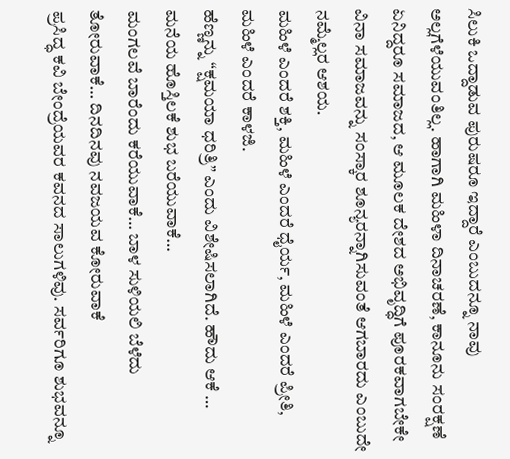ಸಿಲುಕಿ ಒದ್ದಾಡುವ ಪುರುಷರೂ ಇದ್ದಾರೆ ಎಂಬುದನ್ನೂ ನಾವು ಅಲ್ಲಗೆಳೆಯುವಂತಿಲ್ಲ. ಹಾಗಾಗಿ ಮಹಿಳಾ ದಿನಾಚರಣೆ, ಕಾನೂನು ಸಂರಕ್ಷಣೆ ಏನಿದ್ದರೂ ಸಮಾಜದ, ಆ ಮೂಲಕ ದೇಶದ ಅಭಿವೃದ್ಧಿಗೆ ಪೂರಕವಾಗಬೇಕೇ ವಿನಾ ಸಮಾಜವನ್ನು ಸಂಸ್ಕಾರ ಶೂನ್ಯರನ್ನಾಗಿಸುವಂತೆ ಆಗಬಾರದು ಎಂಬುದೇ ನಮ್ಮೆಲ್ಲರ ಆಶಯ.
ಮಹಿಳೆ ಎಂದರೆ ಶಕ್ತಿ, ಮಹಿಳೆ ಎಂದರೆ ಧೈರ್ಯ, ಮಹಿಳೆ ಎಂದರೆ ಪ್ರೀತಿ, ಮಹಿಳೆ ಎಂದರೆ ಕಾಳಜಿ.
ಹೆಣ್ಣನ್ನು “ಕ್ಷಮಯಾ ಧರಿತ್ರಿ” ಎಂದು ವಿಶೇಷಿಸಲಾಗಿದೆ. ಹೌದು ಆಕೆ … ಮನೆಯ ಹೊಸ್ತಿಲಕೆ ಶುಭ ಬರೆಯುವಾಕೆ…
ಮಂಗಲವೆ ಬಾರೆಂದು ಕರೆಯುವಾಕೆ… ಬಾಳ ಸುಳಿಯಲಿ ಬೆಳೆದು ತೋರುವಾಕೆ… ದಿನದಿನವು ನವಜಯವ ಕೋರುವಾಕೆ
ಪ್ರಸಿದ್ಧ ಕವಿ ಬೇಂದ್ರೆಯವರ ಕವನದ ಸಾಲುಗಳಿವು. ಸರ್ವರಿಗೂ ಶುಭವನ್ನೂ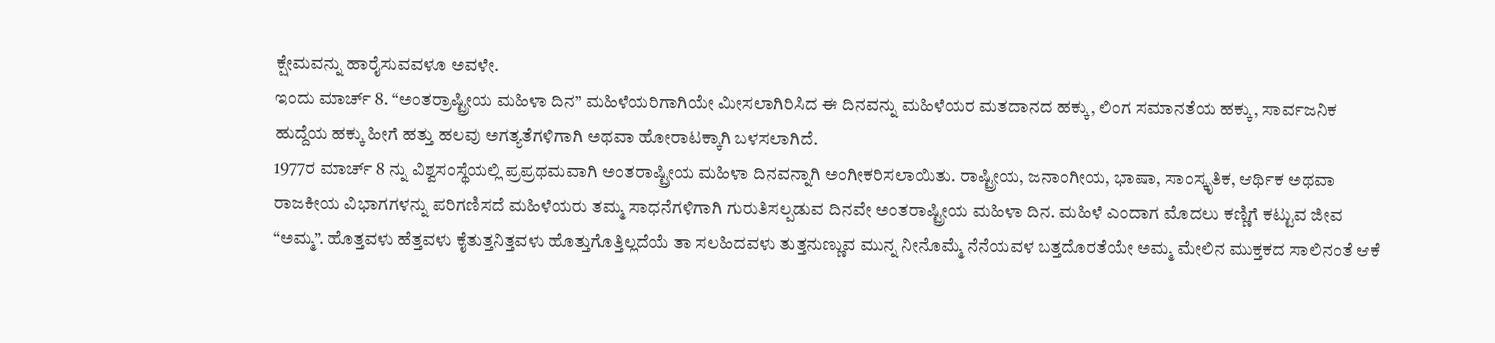ಕ್ಷೇಮವನ್ನು ಹಾರೈಸುವವಳೂ ಅವಳೇ.
ಇಂದು ಮಾರ್ಚ್ 8. “ಅಂತರ್ರಾಷ್ಟ್ರೀಯ ಮಹಿಳಾ ದಿನ” ಮಹಿಳೆಯರಿಗಾಗಿಯೇ ಮೀಸಲಾಗಿರಿಸಿದ ಈ ದಿನವನ್ನು ಮಹಿಳೆಯರ ಮತದಾನದ ಹಕ್ಕು, ಲಿಂಗ ಸಮಾನತೆಯ ಹಕ್ಕು, ಸಾರ್ವಜನಿಕ ಹುದ್ದೆಯ ಹಕ್ಕು ಹೀಗೆ ಹತ್ತು ಹಲವು ಅಗತ್ಯತೆಗಳಿಗಾಗಿ ಅಥವಾ ಹೋರಾಟಕ್ಕಾಗಿ ಬಳಸಲಾಗಿದೆ.
1977ರ ಮಾರ್ಚ್ 8 ನ್ನು ವಿಶ್ವಸಂಸ್ಥೆಯಲ್ಲಿ ಪ್ರಪ್ರಥಮವಾಗಿ ಅಂತರಾಷ್ಟ್ರೀಯ ಮಹಿಳಾ ದಿನವನ್ನಾಗಿ ಅಂಗೀಕರಿಸಲಾಯಿತು. ರಾಷ್ಟ್ರೀಯ, ಜನಾಂಗೀಯ, ಭಾಷಾ, ಸಾಂಸ್ಕೃತಿಕ, ಆರ್ಥಿಕ ಅಥವಾ ರಾಜಕೀಯ ವಿಭಾಗಗಳನ್ನು ಪರಿಗಣಿಸದೆ ಮಹಿಳೆಯರು ತಮ್ಮ ಸಾಧನೆಗಳಿಗಾಗಿ ಗುರುತಿಸಲ್ಪಡುವ ದಿನವೇ ಅಂತರಾಷ್ಟ್ರೀಯ ಮಹಿಳಾ ದಿನ. ಮಹಿಳೆ ಎಂದಾಗ ಮೊದಲು ಕಣ್ಣಿಗೆ ಕಟ್ಟುವ ಜೀವ “ಅಮ್ಮ”. ಹೊತ್ತವಳು ಹೆತ್ತವಳು ಕೈತುತ್ತನಿತ್ತವಳು ಹೊತ್ತುಗೊತ್ತಿಲ್ಲದೆಯೆ ತಾ ಸಲಹಿದವಳು ತುತ್ತನುಣ್ಣುವ ಮುನ್ನ ನೀನೊಮ್ಮೆ ನೆನೆಯವಳ ಬತ್ತದೊರತೆಯೇ ಅಮ್ಮ ಮೇಲಿನ ಮುಕ್ತಕದ ಸಾಲಿನಂತೆ ಆಕೆ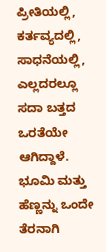ಪ್ರೀತಿಯಲ್ಲಿ, ಕರ್ತವ್ಯದಲ್ಲಿ, ಸಾಧನೆಯಲ್ಲಿ, ಎಲ್ಲದರಲ್ಲೂ ಸದಾ ಬತ್ತದ ಒರತೆಯೇ ಆಗಿದ್ದಾಳೆ.
ಭೂಮಿ ಮತ್ತು ಹೆಣ್ಣನ್ನು ಒಂದೇ ತೆರನಾಗಿ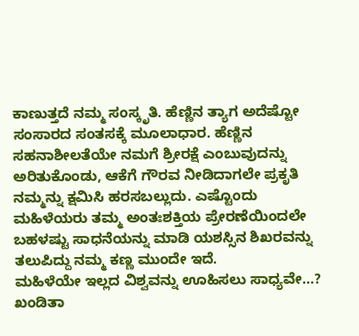ಕಾಣುತ್ತದೆ ನಮ್ಮ ಸಂಸ್ಕೃತಿ. ಹೆಣ್ಣಿನ ತ್ಯಾಗ ಅದೆಷ್ಟೋ ಸಂಸಾರದ ಸಂತಸಕ್ಕೆ ಮೂಲಾಧಾರ. ಹೆಣ್ಣಿನ ಸಹನಾಶೀಲತೆಯೇ ನಮಗೆ ಶ್ರೀರಕ್ಷೆ ಎಂಬುವುದನ್ನು ಅರಿತುಕೊಂಡು, ಆಕೆಗೆ ಗೌರವ ನೀಡಿದಾಗಲೇ ಪ್ರಕೃತಿ ನಮ್ಮನ್ನು ಕ್ಷಮಿಸಿ ಹರಸಬಲ್ಲುದು. ಎಷ್ಟೊಂದು ಮಹಿಳೆಯರು ತಮ್ಮ ಅಂತಃಶಕ್ತಿಯ ಪ್ರೇರಣೆಯಿಂದಲೇ ಬಹಳಷ್ಟು ಸಾಧನೆಯನ್ನು ಮಾಡಿ ಯಶಸ್ಸಿನ ಶಿಖರವನ್ನು ತಲುಪಿದ್ದು ನಮ್ಮ ಕಣ್ಣ ಮುಂದೇ ಇದೆ.
ಮಹಿಳೆಯೇ ಇಲ್ಲದ ವಿಶ್ವವನ್ನು ಊಹಿಸಲು ಸಾಧ್ಯವೇ…? ಖಂಡಿತಾ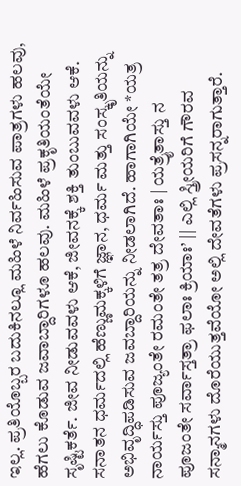ಇಲ್ಲ. ಪ್ರತಿಯೊಬ್ಬರ ಬದುಕಿನಲ್ಲೂ ಮಹಿಳೆ ನಿರ್ವಹಿಸುವ ಪಾತ್ರಗಳು ಹಲವು, ಹೆಗಲು ಕೊಡುವ ಜವಾಬ್ದಾರಿಗಳೂ ಹಲವು. ಮಹಿಳೆ ಪ್ರಕೃತಿಯಂತೆಯೇ ಸೃಷ್ಟಿಕರ್ತೆ. ಜೀವ ನೀಡುವವಳು ಆಕೆ, ಜೀವನಕ್ಕೆ ಶಕ್ತಿ ತುಂಬುವವಳು ಆಕೆ.
ಸನಾತನ ಧರ್ಮದಲ್ಲಿ ಹೆಣ್ಣುಮಕ್ಕಳಿಗೆ ಜ್ಞಾನ, ಧರ್ಮ ಮತ್ತು ಸಂಸ್ಕೃತಿಯನ್ನು ಅಭಿವೃದ್ಧಿಪಡಿಸುವ ಜವಬ್ದಾರಿಯನ್ನು ನೀಡಲಾಗಿದೆ. ಹಾಗಾಗಿಯೇ *ಯತ್ರ ನಾರ್ಯಸ್ತು ಪೂಜ್ಯಂತೇ ರಮಂತೇ ತತ್ರ ದೇವತಾಃ | ಯತ್ರೈತಾಸ್ತು ನ ಪೂಜಂತೇ ಸರ್ವಾಸ್ತತ್ರಾ ಫಲಾಃ ಕ್ರಿಯಾಃ’ || ಎಲ್ಲಿ ಸ್ತ್ರೀಯರಿಗೆ ಗೌರವ ಸನ್ಮಾನಗಳು ದೊರೆಯುತ್ತವೆಯೋ ಅಲ್ಲಿ ದೇವತೆಗಳು ಪ್ರಸನ್ನರಾಗುತ್ತಾರೆ.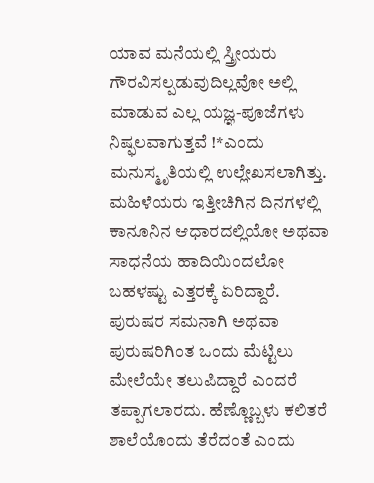ಯಾವ ಮನೆಯಲ್ಲಿ ಸ್ತ್ರೀಯರು ಗೌರವಿಸಲ್ಪಡುವುದಿಲ್ಲವೋ ಅಲ್ಲಿ ಮಾಡುವ ಎಲ್ಲ ಯಜ್ಞ-ಪೂಜೆಗಳು ನಿಷ್ಫಲವಾಗುತ್ತವೆ !*ಎಂದು ಮನುಸ್ಮೃತಿಯಲ್ಲಿ ಉಲ್ಲೇಖಸಲಾಗಿತ್ತು.
ಮಹಿಳೆಯರು ಇತ್ತೀಚಿಗಿನ ದಿನಗಳಲ್ಲಿ ಕಾನೂನಿನ ಆಧಾರದಲ್ಲಿಯೋ ಅಥವಾ ಸಾಧನೆಯ ಹಾದಿಯಿಂದಲೋ ಬಹಳಷ್ಟು ಎತ್ತರಕ್ಕೆ ಏರಿದ್ದಾರೆ. ಪುರುಷರ ಸಮನಾಗಿ ಅಥವಾ ಪುರುಷರಿಗಿಂತ ಒಂದು ಮೆಟ್ಟಿಲು ಮೇಲೆಯೇ ತಲುಪಿದ್ದಾರೆ ಎಂದರೆ ತಪ್ಪಾಗಲಾರದು. ಹೆಣ್ಣೊಬ್ಬಳು ಕಲಿತರೆ ಶಾಲೆಯೊಂದು ತೆರೆದಂತೆ ಎಂದು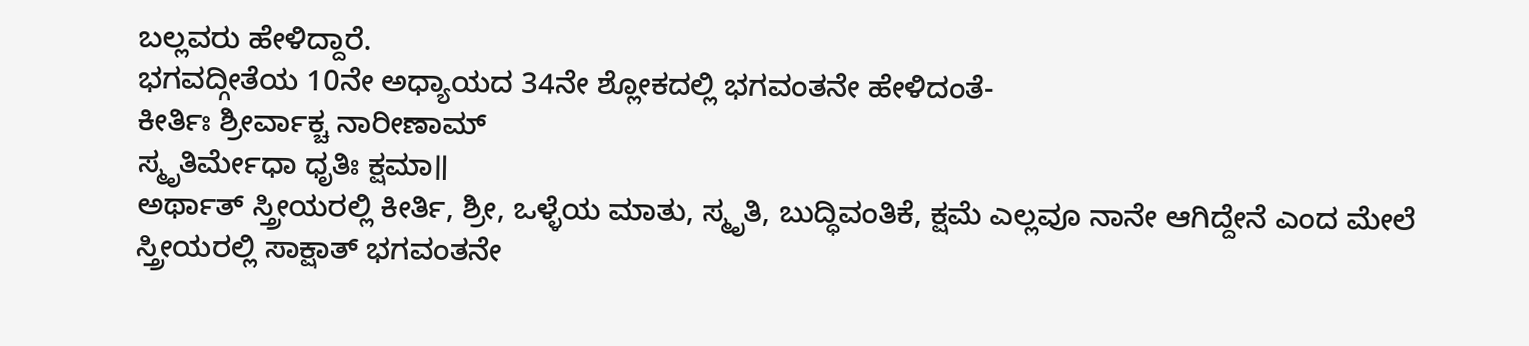ಬಲ್ಲವರು ಹೇಳಿದ್ದಾರೆ.
ಭಗವದ್ಗೀತೆಯ 10ನೇ ಅಧ್ಯಾಯದ 34ನೇ ಶ್ಲೋಕದಲ್ಲಿ ಭಗವಂತನೇ ಹೇಳಿದಂತೆ-
ಕೀರ್ತಿಃ ಶ್ರೀರ್ವಾಕ್ಚ ನಾರೀಣಾಮ್
ಸ್ಮೃತಿರ್ಮೇಧಾ ಧೃತಿಃ ಕ್ಷಮಾ॥
ಅರ್ಥಾತ್ ಸ್ತ್ರೀಯರಲ್ಲಿ ಕೀರ್ತಿ, ಶ್ರೀ, ಒಳ್ಳೆಯ ಮಾತು, ಸ್ಮೃತಿ, ಬುದ್ಧಿವಂತಿಕೆ, ಕ್ಷಮೆ ಎಲ್ಲವೂ ನಾನೇ ಆಗಿದ್ದೇನೆ ಎಂದ ಮೇಲೆ ಸ್ತ್ರೀಯರಲ್ಲಿ ಸಾಕ್ಷಾತ್ ಭಗವಂತನೇ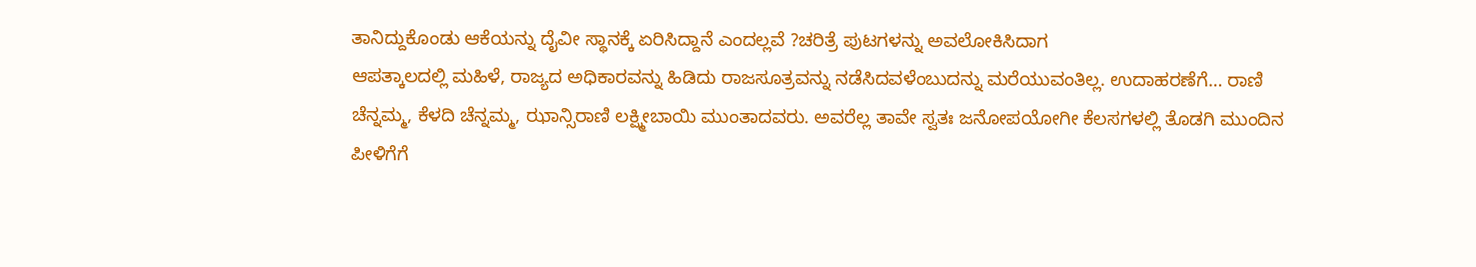ತಾನಿದ್ದುಕೊಂಡು ಆಕೆಯನ್ನು ದೈವೀ ಸ್ಥಾನಕ್ಕೆ ಏರಿಸಿದ್ದಾನೆ ಎಂದಲ್ಲವೆ ?ಚರಿತ್ರೆ ಪುಟಗಳನ್ನು ಅವಲೋಕಿಸಿದಾಗ
ಆಪತ್ಕಾಲದಲ್ಲಿ ಮಹಿಳೆ, ರಾಜ್ಯದ ಅಧಿಕಾರವನ್ನು ಹಿಡಿದು ರಾಜಸೂತ್ರವನ್ನು ನಡೆಸಿದವಳೆಂಬುದನ್ನು ಮರೆಯುವಂತಿಲ್ಲ. ಉದಾಹರಣೆಗೆ… ರಾಣಿ ಚೆನ್ನಮ್ಮ, ಕೆಳದಿ ಚೆನ್ನಮ್ಮ, ಝಾನ್ಸಿರಾಣಿ ಲಕ್ಷ್ಮೀಬಾಯಿ ಮುಂತಾದವರು. ಅವರೆಲ್ಲ ತಾವೇ ಸ್ವತಃ ಜನೋಪಯೋಗೀ ಕೆಲಸಗಳಲ್ಲಿ ತೊಡಗಿ ಮುಂದಿನ ಪೀಳಿಗೆಗೆ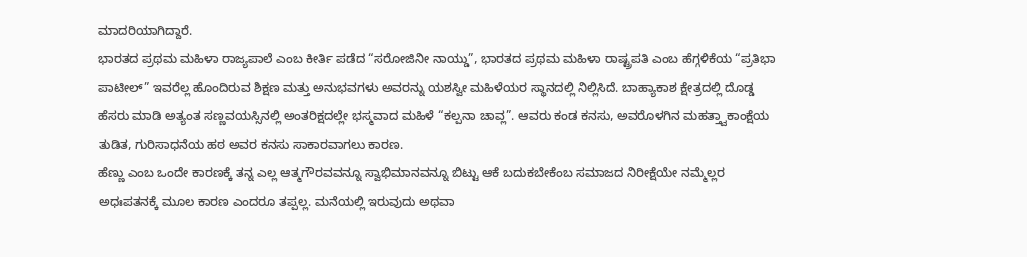ಮಾದರಿಯಾಗಿದ್ದಾರೆ.
ಭಾರತದ ಪ್ರಥಮ ಮಹಿಳಾ ರಾಜ್ಯಪಾಲೆ ಎಂಬ ಕೀರ್ತಿ ಪಡೆದ “ಸರೋಜಿನೀ ನಾಯ್ಡು”, ಭಾರತದ ಪ್ರಥಮ ಮಹಿಳಾ ರಾಷ್ಟ್ರಪತಿ ಎಂಬ ಹೆಗ್ಗಳಿಕೆಯ “ಪ್ರತಿಭಾ ಪಾಟೀಲ್” ಇವರೆಲ್ಲ ಹೊಂದಿರುವ ಶಿಕ್ಷಣ ಮತ್ತು ಅನುಭವಗಳು ಅವರನ್ನು ಯಶಸ್ವೀ ಮಹಿಳೆಯರ ಸ್ಥಾನದಲ್ಲಿ ನಿಲ್ಲಿಸಿದೆ. ಬಾಹ್ಯಾಕಾಶ ಕ್ಷೇತ್ರದಲ್ಲಿ ದೊಡ್ಡ ಹೆಸರು ಮಾಡಿ ಅತ್ಯಂತ ಸಣ್ಣವಯಸ್ಸಿನಲ್ಲಿ ಅಂತರಿಕ್ಷದಲ್ಲೇ ಭಸ್ಮವಾದ ಮಹಿಳೆ “ಕಲ್ಪನಾ ಚಾವ್ಲ”. ಆವರು ಕಂಡ ಕನಸು, ಅವರೊಳಗಿನ ಮಹತ್ತ್ವಾಕಾಂಕ್ಷೆಯ ತುಡಿತ, ಗುರಿಸಾಧನೆಯ ಹಠ ಅವರ ಕನಸು ಸಾಕಾರವಾಗಲು ಕಾರಣ.
ಹೆಣ್ಣು ಎಂಬ ಒಂದೇ ಕಾರಣಕ್ಕೆ ತನ್ನ ಎಲ್ಲ ಆತ್ಮಗೌರವವನ್ನೂ ಸ್ವಾಭಿಮಾನವನ್ನೂ ಬಿಟ್ಟು ಆಕೆ ಬದುಕಬೇಕೆಂಬ ಸಮಾಜದ ನಿರೀಕ್ಷೆಯೇ ನಮ್ಮೆಲ್ಲರ ಅಧಃಪತನಕ್ಕೆ ಮೂಲ ಕಾರಣ ಎಂದರೂ ತಪ್ಪಲ್ಲ. ಮನೆಯಲ್ಲಿ ಇರುವುದು ಅಥವಾ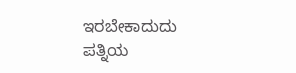ಇರಬೇಕಾದುದು ಪತ್ನಿಯ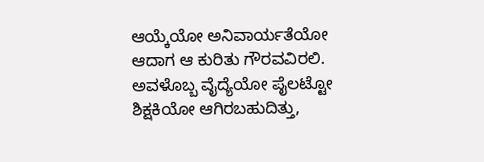ಆಯ್ಕೆಯೋ ಅನಿವಾರ್ಯತೆಯೋ ಆದಾಗ ಆ ಕುರಿತು ಗೌರವವಿರಲಿ. ಅವಳೊಬ್ಬ ವೈದ್ಯೆಯೋ ಪೈಲಟ್ಟೋ ಶಿಕ್ಷಕಿಯೋ ಆಗಿರಬಹುದಿತ್ತು,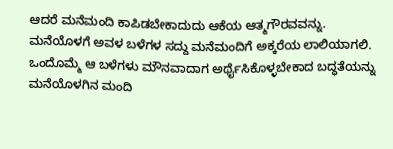ಆದರೆ ಮನೆಮಂದಿ ಕಾಪಿಡಬೇಕಾದುದು ಆಕೆಯ ಆತ್ಮಗೌರವವನ್ನು. ಮನೆಯೊಳಗೆ ಅವಳ ಬಳೆಗಳ ಸದ್ದು ಮನೆಮಂದಿಗೆ ಅಕ್ಕರೆಯ ಲಾಲಿಯಾಗಲಿ. ಒಂದೊಮ್ಮೆ ಆ ಬಳೆಗಳು ಮೌನವಾದಾಗ ಅರ್ಥೈಸಿಕೊಳ್ಳಬೇಕಾದ ಬದ್ಧತೆಯನ್ನು ಮನೆಯೊಳಗಿನ ಮಂದಿ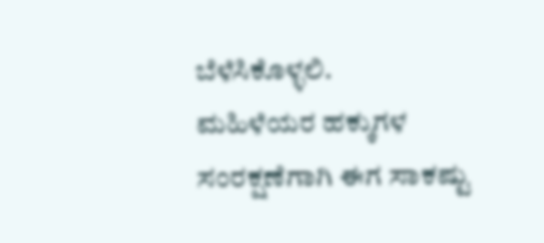ಬೆಳೆಸಿಕೊಳ್ಳಲಿ.
ಮಹಿಳೆಯರ ಹಕ್ಕುಗಳ ಸಂರಕ್ಷಣೆಗಾಗಿ ಈಗ ಸಾಕಷ್ಟು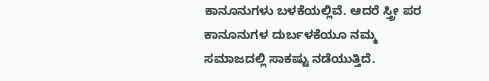ಕಾನೂನುಗಳು ಬಳಕೆಯಲ್ಲಿವೆ. ಆದರೆ ಸ್ತ್ರೀ ಪರ ಕಾನೂನುಗಳ ದುರ್ಬಳಕೆಯೂ ನಮ್ಮ ಸಮಾಜದಲ್ಲಿ ಸಾಕಷ್ಟು ನಡೆಯುತ್ತಿದೆ.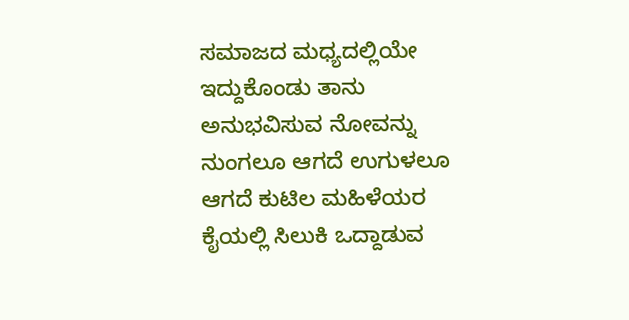ಸಮಾಜದ ಮಧ್ಯದಲ್ಲಿಯೇ ಇದ್ದುಕೊಂಡು ತಾನು ಅನುಭವಿಸುವ ನೋವನ್ನು ನುಂಗಲೂ ಆಗದೆ ಉಗುಳಲೂ ಆಗದೆ ಕುಟಿಲ ಮಹಿಳೆಯರ ಕೈಯಲ್ಲಿ ಸಿಲುಕಿ ಒದ್ದಾಡುವ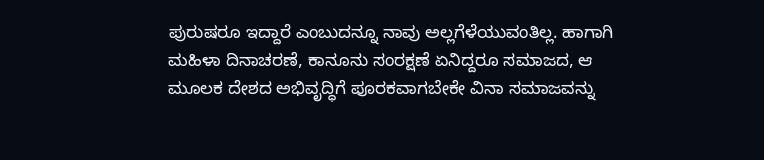ಪುರುಷರೂ ಇದ್ದಾರೆ ಎಂಬುದನ್ನೂ ನಾವು ಅಲ್ಲಗೆಳೆಯುವಂತಿಲ್ಲ. ಹಾಗಾಗಿ ಮಹಿಳಾ ದಿನಾಚರಣೆ, ಕಾನೂನು ಸಂರಕ್ಷಣೆ ಏನಿದ್ದರೂ ಸಮಾಜದ, ಆ ಮೂಲಕ ದೇಶದ ಅಭಿವೃದ್ಧಿಗೆ ಪೂರಕವಾಗಬೇಕೇ ವಿನಾ ಸಮಾಜವನ್ನು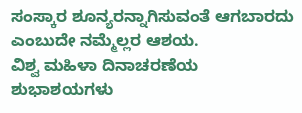ಸಂಸ್ಕಾರ ಶೂನ್ಯರನ್ನಾಗಿಸುವಂತೆ ಆಗಬಾರದು ಎಂಬುದೇ ನಮ್ಮೆಲ್ಲರ ಆಶಯ.
ವಿಶ್ವ ಮಹಿಳಾ ದಿನಾಚರಣೆಯ ಶುಭಾಶಯಗಳು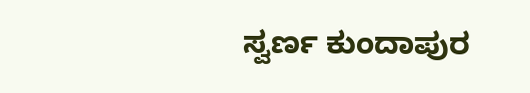ಸ್ವರ್ಣ ಕುಂದಾಪುರ